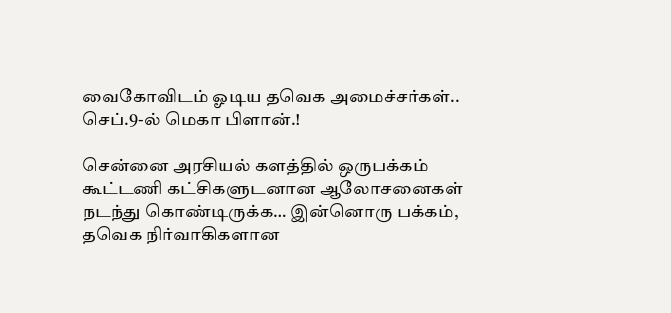வைகோவிடம் ஓடிய தவெக அமைச்சர்கள்.. செப்.9-ல் மெகா பிளான்.!

சென்னை அரசியல் களத்தில் ஒருபக்கம் கூட்டணி கட்சிகளுடனான ஆலோசனைகள் நடந்து கொண்டிருக்க… இன்னொரு பக்கம், தவெக நிர்வாகிகளான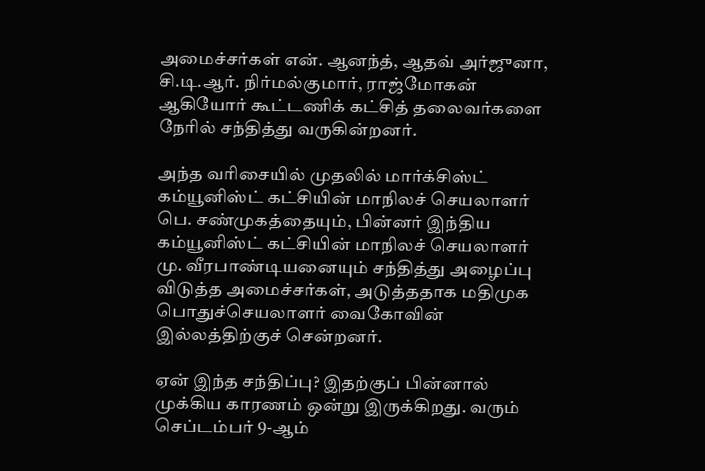அமைச்சர்கள் என். ஆனந்த், ஆதவ் அர்ஜுனா, சி.டி.ஆர். நிர்மல்குமார், ராஜ்மோகன் ஆகியோர் கூட்டணிக் கட்சித் தலைவர்களை நேரில் சந்தித்து வருகின்றனர்.

அந்த வரிசையில் முதலில் மார்க்சிஸ்ட் கம்யூனிஸ்ட் கட்சியின் மாநிலச் செயலாளர் பெ. சண்முகத்தையும், பின்னர் இந்திய கம்யூனிஸ்ட் கட்சியின் மாநிலச் செயலாளர் மு. வீரபாண்டியனையும் சந்தித்து அழைப்பு விடுத்த அமைச்சர்கள், அடுத்ததாக மதிமுக பொதுச்செயலாளர் வைகோவின் இல்லத்திற்குச் சென்றனர்.

ஏன் இந்த சந்திப்பு? இதற்குப் பின்னால் முக்கிய காரணம் ஒன்று இருக்கிறது. வரும் செப்டம்பர் 9-ஆம்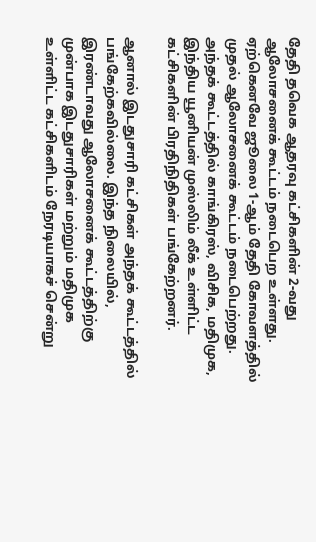தேதி தவெக ஆதரவு கட்சிகளின் 2-வது ஆலோசனைக் கூட்டம் நடைபெற உள்ளது. ஏற்கெனவே ஜூலை 1-ஆம் தேதி கோவளத்தில் முதல் ஆலோசனைக் கூட்டம் நடைபெற்றது. அந்தக் கூட்டத்தில் காங்கிரஸ், விசிக, மதிமுக, இந்திய யூனியன் முஸ்லிம் லீக் உள்ளிட்ட கட்சிகளின் பிரதிநிதிகள் பங்கேற்றனர்.

ஆனால் இடதுசாரி கட்சிகள் அந்தக் கூட்டத்தில் பங்கேற்கவில்லை. இந்த நிலையில், இரண்டாவது ஆலோசனைக் கூட்டத்திற்கு முன்பாக இடதுசாரிகள் மற்றும் மதிமுக உள்ளிட்ட கட்சிகளிடம் நேரடியாகச் சென்று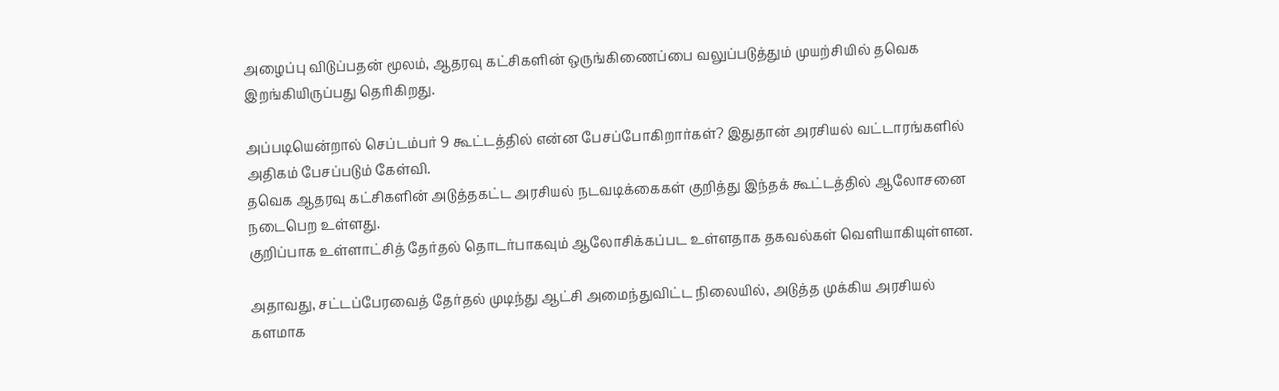அழைப்பு விடுப்பதன் மூலம், ஆதரவு கட்சிகளின் ஒருங்கிணைப்பை வலுப்படுத்தும் முயற்சியில் தவெக இறங்கியிருப்பது தெரிகிறது.

அப்படியென்றால் செப்டம்பர் 9 கூட்டத்தில் என்ன பேசப்போகிறார்கள்? இதுதான் அரசியல் வட்டாரங்களில் அதிகம் பேசப்படும் கேள்வி.
தவெக ஆதரவு கட்சிகளின் அடுத்தகட்ட அரசியல் நடவடிக்கைகள் குறித்து இந்தக் கூட்டத்தில் ஆலோசனை நடைபெற உள்ளது.
குறிப்பாக உள்ளாட்சித் தேர்தல் தொடர்பாகவும் ஆலோசிக்கப்பட உள்ளதாக தகவல்கள் வெளியாகியுள்ளன.

அதாவது, சட்டப்பேரவைத் தேர்தல் முடிந்து ஆட்சி அமைந்துவிட்ட நிலையில், அடுத்த முக்கிய அரசியல் களமாக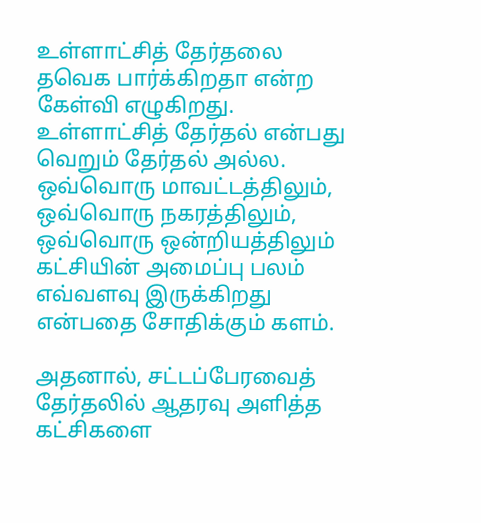உள்ளாட்சித் தேர்தலை தவெக பார்க்கிறதா என்ற கேள்வி எழுகிறது. உள்ளாட்சித் தேர்தல் என்பது வெறும் தேர்தல் அல்ல. ஒவ்வொரு மாவட்டத்திலும், ஒவ்வொரு நகரத்திலும், ஒவ்வொரு ஒன்றியத்திலும் கட்சியின் அமைப்பு பலம் எவ்வளவு இருக்கிறது என்பதை சோதிக்கும் களம்.

அதனால், சட்டப்பேரவைத் தேர்தலில் ஆதரவு அளித்த கட்சிகளை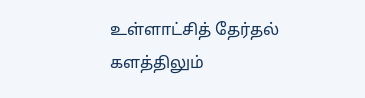உள்ளாட்சித் தேர்தல் களத்திலும்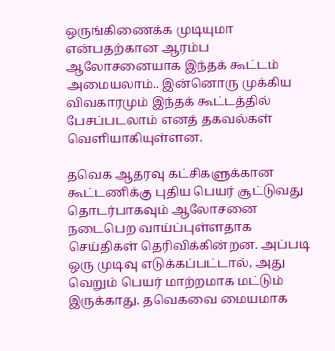ஒருங்கிணைக்க முடியுமா என்பதற்கான ஆரம்ப ஆலோசனையாக இந்தக் கூட்டம் அமையலாம்.. இன்னொரு முக்கிய விவகாரமும் இந்தக் கூட்டத்தில் பேசப்படலாம் எனத் தகவல்கள் வெளியாகியுள்ளன.

தவெக ஆதரவு கட்சிகளுக்கான கூட்டணிக்கு புதிய பெயர் சூட்டுவது தொடர்பாகவும் ஆலோசனை நடைபெற வாய்ப்புள்ளதாக செய்திகள் தெரிவிக்கின்றன. அப்படி ஒரு முடிவு எடுக்கப்பட்டால், அது வெறும் பெயர் மாற்றமாக மட்டும் இருக்காது. தவெகவை மையமாக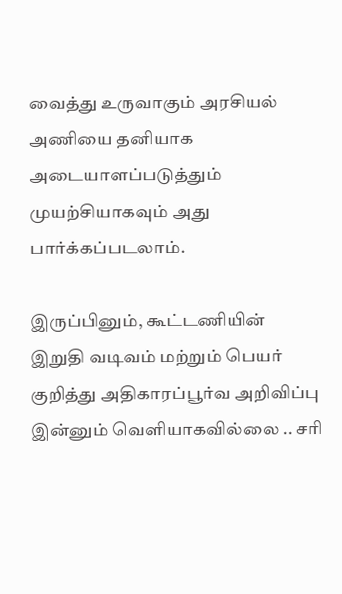வைத்து உருவாகும் அரசியல் அணியை தனியாக அடையாளப்படுத்தும் முயற்சியாகவும் அது பார்க்கப்படலாம்.

இருப்பினும், கூட்டணியின் இறுதி வடிவம் மற்றும் பெயர் குறித்து அதிகாரப்பூர்வ அறிவிப்பு இன்னும் வெளியாகவில்லை .. சரி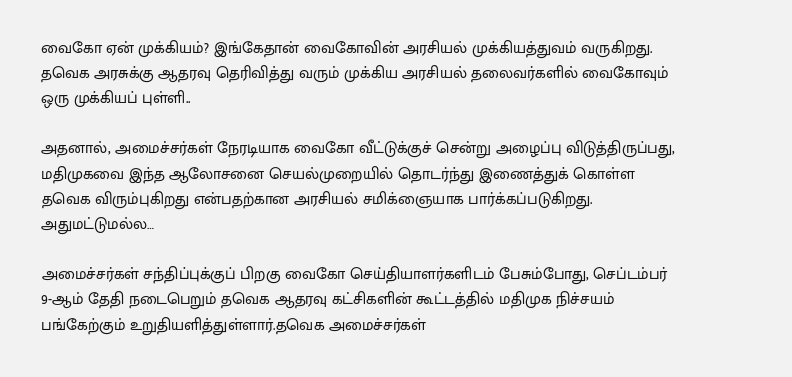வைகோ ஏன் முக்கியம்? இங்கேதான் வைகோவின் அரசியல் முக்கியத்துவம் வருகிறது. தவெக அரசுக்கு ஆதரவு தெரிவித்து வரும் முக்கிய அரசியல் தலைவர்களில் வைகோவும் ஒரு முக்கியப் புள்ளி..

அதனால், அமைச்சர்கள் நேரடியாக வைகோ வீட்டுக்குச் சென்று அழைப்பு விடுத்திருப்பது, மதிமுகவை இந்த ஆலோசனை செயல்முறையில் தொடர்ந்து இணைத்துக் கொள்ள தவெக விரும்புகிறது என்பதற்கான அரசியல் சமிக்ஞையாக பார்க்கப்படுகிறது.
அதுமட்டுமல்ல…

அமைச்சர்கள் சந்திப்புக்குப் பிறகு வைகோ செய்தியாளர்களிடம் பேசும்போது, செப்டம்பர் 9-ஆம் தேதி நடைபெறும் தவெக ஆதரவு கட்சிகளின் கூட்டத்தில் மதிமுக நிச்சயம் பங்கேற்கும் உறுதியளித்துள்ளார்.தவெக அமைச்சர்கள்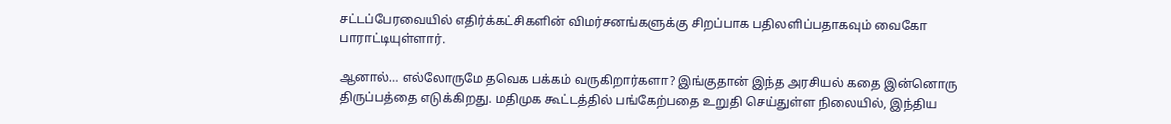சட்டப்பேரவையில் எதிர்க்கட்சிகளின் விமர்சனங்களுக்கு சிறப்பாக பதிலளிப்பதாகவும் வைகோ பாராட்டியுள்ளார்.

ஆனால்… எல்லோருமே தவெக பக்கம் வருகிறார்களா? இங்குதான் இந்த அரசியல் கதை இன்னொரு திருப்பத்தை எடுக்கிறது. மதிமுக கூட்டத்தில் பங்கேற்பதை உறுதி செய்துள்ள நிலையில், இந்திய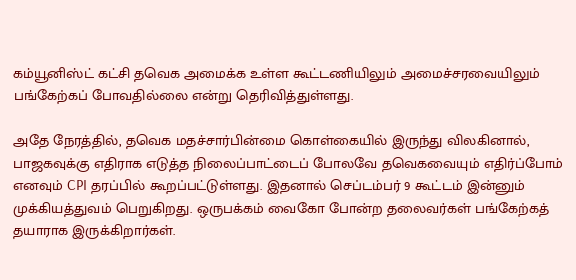கம்யூனிஸ்ட் கட்சி தவெக அமைக்க உள்ள கூட்டணியிலும் அமைச்சரவையிலும் பங்கேற்கப் போவதில்லை என்று தெரிவித்துள்ளது.

அதே நேரத்தில், தவெக மதச்சார்பின்மை கொள்கையில் இருந்து விலகினால், பாஜகவுக்கு எதிராக எடுத்த நிலைப்பாட்டைப் போலவே தவெகவையும் எதிர்ப்போம் எனவும் CPI தரப்பில் கூறப்பட்டுள்ளது. இதனால் செப்டம்பர் 9 கூட்டம் இன்னும் முக்கியத்துவம் பெறுகிறது. ஒருபக்கம் வைகோ போன்ற தலைவர்கள் பங்கேற்கத் தயாராக இருக்கிறார்கள்.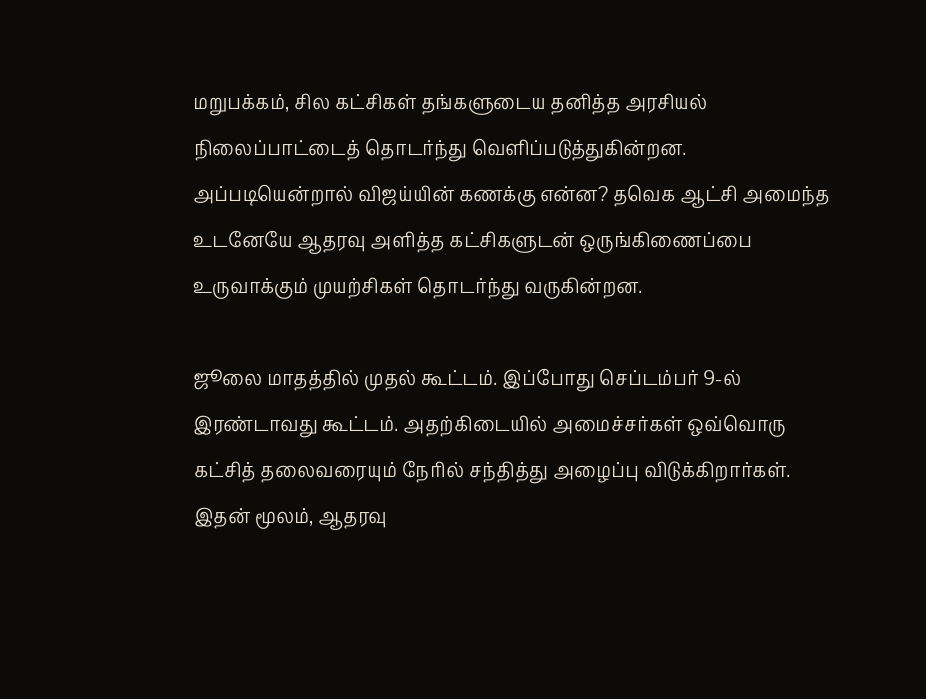மறுபக்கம், சில கட்சிகள் தங்களுடைய தனித்த அரசியல் நிலைப்பாட்டைத் தொடர்ந்து வெளிப்படுத்துகின்றன. அப்படியென்றால் விஜய்யின் கணக்கு என்ன? தவெக ஆட்சி அமைந்த உடனேயே ஆதரவு அளித்த கட்சிகளுடன் ஒருங்கிணைப்பை உருவாக்கும் முயற்சிகள் தொடர்ந்து வருகின்றன.

ஜூலை மாதத்தில் முதல் கூட்டம். இப்போது செப்டம்பர் 9-ல் இரண்டாவது கூட்டம். அதற்கிடையில் அமைச்சர்கள் ஒவ்வொரு கட்சித் தலைவரையும் நேரில் சந்தித்து அழைப்பு விடுக்கிறார்கள். இதன் மூலம், ஆதரவு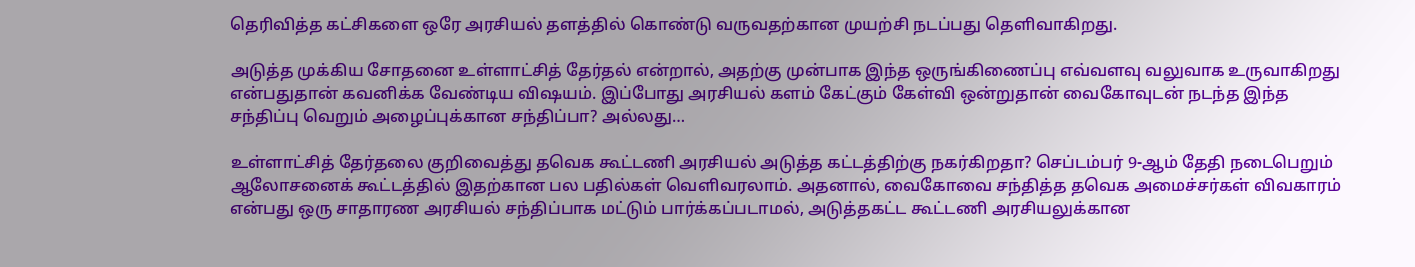தெரிவித்த கட்சிகளை ஒரே அரசியல் தளத்தில் கொண்டு வருவதற்கான முயற்சி நடப்பது தெளிவாகிறது.

அடுத்த முக்கிய சோதனை உள்ளாட்சித் தேர்தல் என்றால், அதற்கு முன்பாக இந்த ஒருங்கிணைப்பு எவ்வளவு வலுவாக உருவாகிறது என்பதுதான் கவனிக்க வேண்டிய விஷயம். இப்போது அரசியல் களம் கேட்கும் கேள்வி ஒன்றுதான் வைகோவுடன் நடந்த இந்த சந்திப்பு வெறும் அழைப்புக்கான சந்திப்பா? அல்லது…

உள்ளாட்சித் தேர்தலை குறிவைத்து தவெக கூட்டணி அரசியல் அடுத்த கட்டத்திற்கு நகர்கிறதா? செப்டம்பர் 9-ஆம் தேதி நடைபெறும் ஆலோசனைக் கூட்டத்தில் இதற்கான பல பதில்கள் வெளிவரலாம். அதனால், வைகோவை சந்தித்த தவெக அமைச்சர்கள் விவகாரம் என்பது ஒரு சாதாரண அரசியல் சந்திப்பாக மட்டும் பார்க்கப்படாமல், அடுத்தகட்ட கூட்டணி அரசியலுக்கான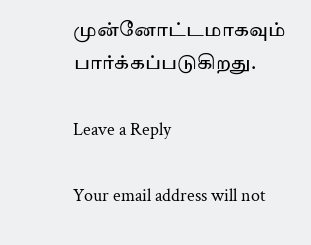முன்னோட்டமாகவும் பார்க்கப்படுகிறது.

Leave a Reply

Your email address will not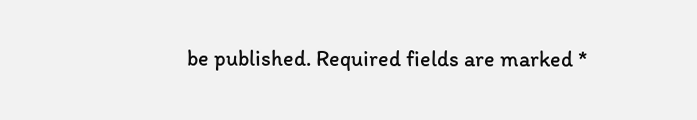be published. Required fields are marked *